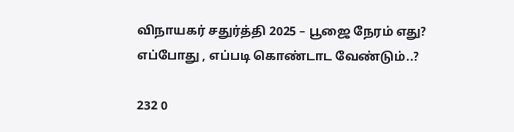விநாயகர் சதுர்த்தி 2025 – பூஜை நேரம் எது? எப்போது , எப்படி கொண்டாட வேண்டும்..?

232 0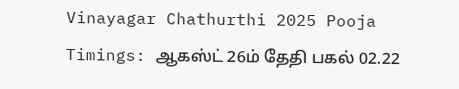Vinayagar Chathurthi 2025 Pooja Timings: ஆகஸ்ட் 26ம் தேதி பகல் 02.22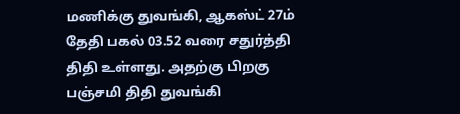மணிக்கு துவங்கி, ஆகஸ்ட் 27ம் தேதி பகல் 03.52 வரை சதுர்த்தி திதி உள்ளது. அதற்கு பிறகு பஞ்சமி திதி துவங்கி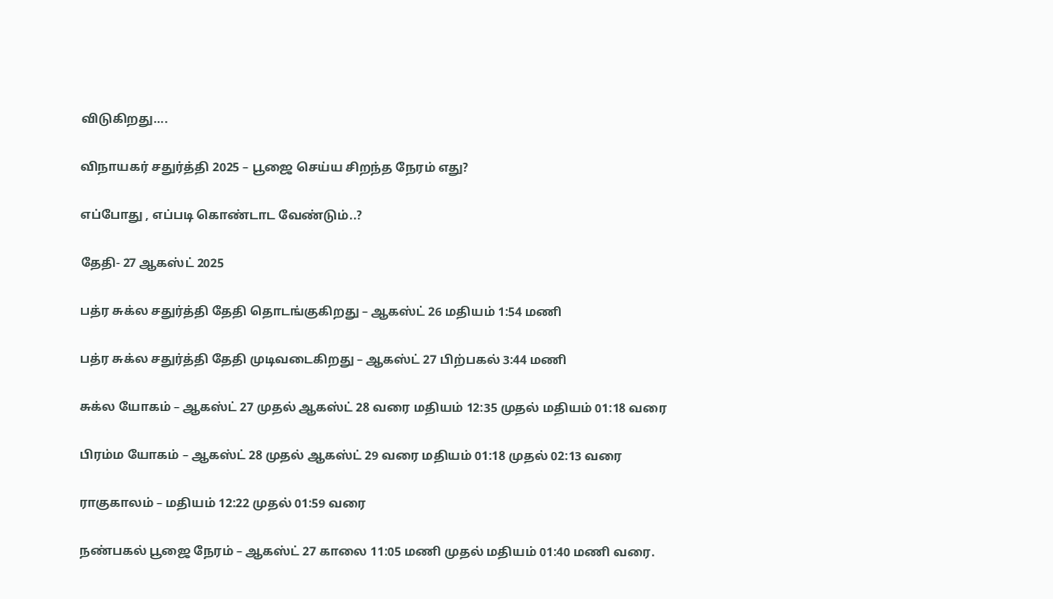விடுகிறது….

விநாயகர் சதுர்த்தி 2025 – பூஜை செய்ய சிறந்த நேரம் எது?

எப்போது , எப்படி கொண்டாட வேண்டும்..?

தேதி- 27 ஆகஸ்ட் 2025

பத்ர சுக்ல சதுர்த்தி தேதி தொடங்குகிறது – ஆகஸ்ட் 26 மதியம் 1:54 மணி

பத்ர சுக்ல சதுர்த்தி தேதி முடிவடைகிறது – ஆகஸ்ட் 27 பிற்பகல் 3:44 மணி

சுக்ல யோகம் – ஆகஸ்ட் 27 முதல் ஆகஸ்ட் 28 வரை மதியம் 12:35 முதல் மதியம் 01:18 வரை

பிரம்ம யோகம் – ஆகஸ்ட் 28 முதல் ஆகஸ்ட் 29 வரை மதியம் 01:18 முதல் 02:13 வரை

ராகுகாலம் – மதியம் 12:22 முதல் 01:59 வரை

நண்பகல் பூஜை நேரம் – ஆகஸ்ட் 27 காலை 11:05 மணி முதல் மதியம் 01:40 மணி வரை.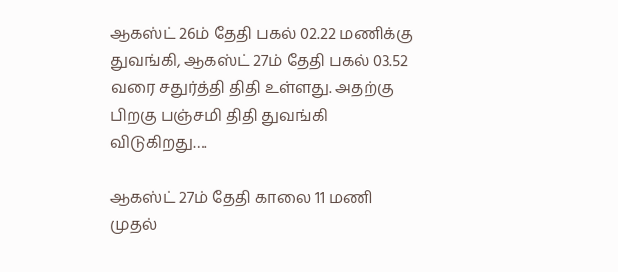ஆகஸ்ட் 26ம் தேதி பகல் 02.22 மணிக்கு துவங்கி, ஆகஸ்ட் 27ம் தேதி பகல் 03.52 வரை சதுர்த்தி திதி உள்ளது. அதற்கு பிறகு பஞ்சமி திதி துவங்கி விடுகிறது….

ஆகஸ்ட் 27ம் தேதி காலை 11 மணி முதல்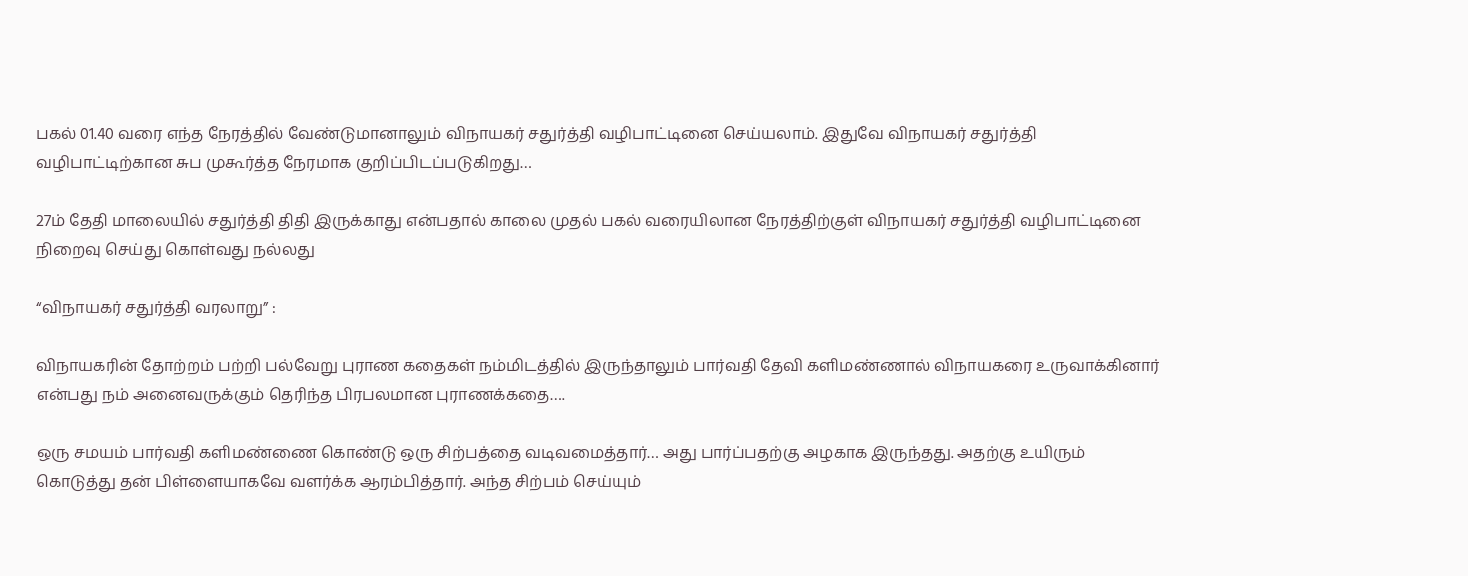பகல் 01.40 வரை எந்த நேரத்தில் வேண்டுமானாலும் விநாயகர் சதுர்த்தி வழிபாட்டினை செய்யலாம். இதுவே விநாயகர் சதுர்த்தி வழிபாட்டிற்கான சுப முகூர்த்த நேரமாக குறிப்பிடப்படுகிறது…

27ம் தேதி மாலையில் சதுர்த்தி திதி இருக்காது என்பதால் காலை முதல் பகல் வரையிலான நேரத்திற்குள் விநாயகர் சதுர்த்தி வழிபாட்டினை நிறைவு செய்து கொள்வது நல்லது

“விநாயகர் சதுர்த்தி வரலாறு” :

விநாயகரின் தோற்றம் பற்றி பல்வேறு புராண கதைகள் நம்மிடத்தில் இருந்தாலும் பார்வதி தேவி களிமண்ணால் விநாயகரை உருவாக்கினார் என்பது நம் அனைவருக்கும் தெரிந்த பிரபலமான புராணக்கதை….

ஒரு சமயம் பார்வதி களிமண்ணை கொண்டு ஒரு சிற்பத்தை வடிவமைத்தார்… அது பார்ப்பதற்கு அழகாக இருந்தது. அதற்கு உயிரும் கொடுத்து தன் பிள்ளையாகவே வளர்க்க ஆரம்பித்தார். அந்த சிற்பம் செய்யும்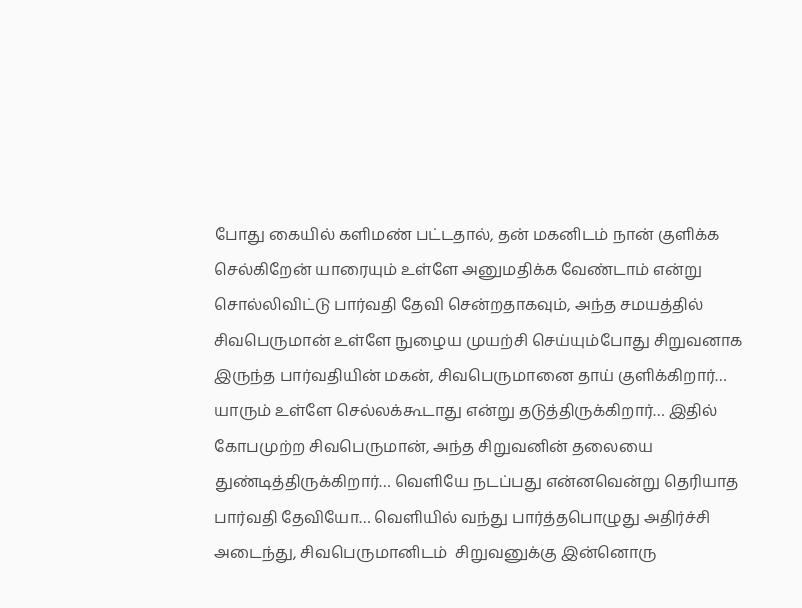போது கையில் களிமண் பட்டதால், தன் மகனிடம் நான் குளிக்க செல்கிறேன் யாரையும் உள்ளே அனுமதிக்க வேண்டாம் என்று சொல்லிவிட்டு பார்வதி தேவி சென்றதாகவும், அந்த சமயத்தில் சிவபெருமான் உள்ளே நுழைய முயற்சி செய்யும்போது சிறுவனாக இருந்த பார்வதியின் மகன், சிவபெருமானை தாய் குளிக்கிறார்… யாரும் உள்ளே செல்லக்கூடாது என்று தடுத்திருக்கிறார்… இதில் கோபமுற்ற சிவபெருமான், அந்த சிறுவனின் தலையை துண்டித்திருக்கிறார்… வெளியே நடப்பது என்னவென்று தெரியாத பார்வதி தேவியோ… வெளியில் வந்து பார்த்தபொழுது அதிர்ச்சி அடைந்து, சிவபெருமானிடம்  சிறுவனுக்கு இன்னொரு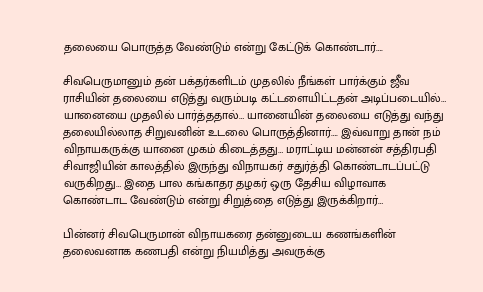தலையை பொருத்த வேண்டும் என்று கேட்டுக் கொண்டார்….

சிவபெருமானும் தன் பக்தர்களிடம் முதலில் நீங்கள் பார்க்கும் ஜீவ ராசியின் தலையை எடுத்து வரும்படி கட்டளையிட்டதன் அடிப்படையில்… யானையை முதலில் பார்த்ததால்… யானையின் தலையை எடுத்து வந்து தலையில்லாத சிறுவனின் உடலை பொருத்தினார்…. இவ்வாறு தான் நம் விநாயகருக்கு யானை முகம் கிடைத்தது… மராட்டிய மன்னன் சத்திரபதி சிவாஜியின் காலத்தில் இருந்து விநாயகர் சதுர்த்தி கொண்டாடப்பட்டு வருகிறது… இதை பால கங்காதர தழகர் ஒரு தேசிய விழாவாக கொண்டாட வேண்டும் என்று சிறுத்தை எடுத்து இருக்கிறார்…

பின்னர் சிவபெருமான் விநாயகரை தன்னுடைய கணங்களின் தலைவனாக கணபதி என்று நியமித்து அவருக்கு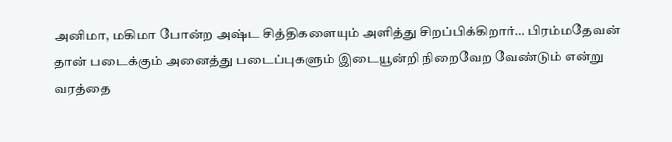அனிமா, மகிமா போன்ற அஷ்ட சித்திகளையும் அளித்து சிறப்பிக்கிறார்… பிரம்மதேவன் தான் படைக்கும் அனைத்து படைப்புகளும் இடையூன்றி நிறைவேற வேண்டும் என்று வரத்தை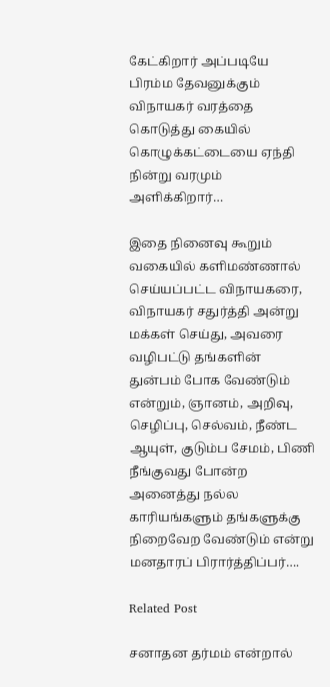கேட்கிறார் அப்படியே பிரம்ம தேவனுக்கும் விநாயகர் வரத்தை கொடுத்து கையில் கொழுக்கட்டையை ஏந்தி நின்று வரமும் அளிக்கிறார்…

இதை நினைவு கூறும் வகையில் களிமண்ணால் செய்யப்பட்ட விநாயகரை, விநாயகர் சதுர்த்தி அன்று  மக்கள் செய்து, அவரை வழிபட்டு தங்களின் துன்பம் போக வேண்டும் என்றும், ஞானம், அறிவு, செழிப்பு, செல்வம், நீண்ட ஆயுள், குடும்ப சேமம், பிணி நீங்குவது போன்ற அனைத்து நல்ல காரியங்களும் தங்களுக்கு நிறைவேற வேண்டும் என்று மனதாரப் பிரார்த்திப்பர்….

Related Post

சனாதன தர்மம் என்றால்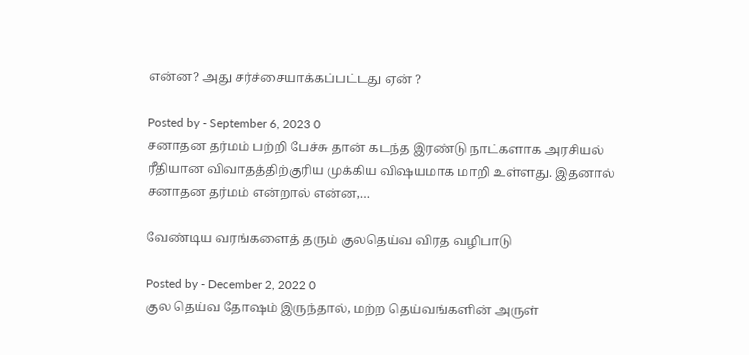என்ன? அது சர்ச்சையாக்கப்பட்டது ஏன் ?

Posted by - September 6, 2023 0
சனாதன தர்மம் பற்றி பேச்சு தான் கடந்த இரண்டு நாட்களாக அரசியல் ரீதியான விவாதத்திற்குரிய முக்கிய விஷயமாக மாறி உள்ளது. இதனால் சனாதன தர்மம் என்றால் என்ன,…

வேண்டிய வரங்களைத் தரும் குலதெய்வ விரத வழிபாடு

Posted by - December 2, 2022 0
குல தெய்வ தோஷம் இருந்தால், மற்ற தெய்வங்களின் அருள்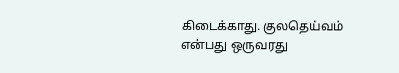கிடைக்காது. குலதெய்வம் என்பது ஒருவரது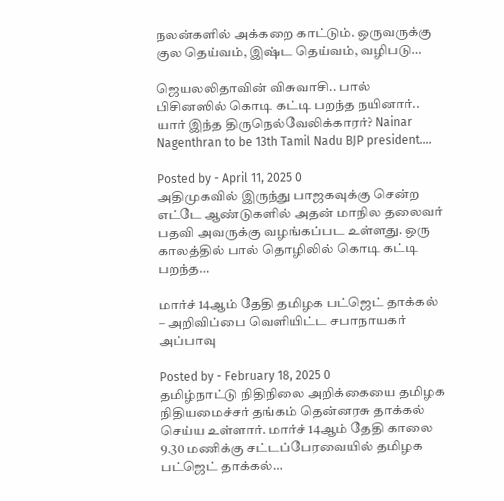நலன்களில் அக்கறை காட்டும். ஒருவருக்கு குல தெய்வம், இஷ்ட தெய்வம், வழிபடு…

ஜெயலலிதாவின் விசுவாசி.. பால் பிசினஸில் கொடி கட்டி பறந்த நயினார்.. யார் இந்த திருநெல்வேலிக்காரர்? Nainar Nagenthran to be 13th Tamil Nadu BJP president….

Posted by - April 11, 2025 0
அதிமுகவில் இருந்து பாஜகவுக்கு சென்ற எட்டே ஆண்டுகளில் அதன் மாநில தலைவர் பதவி அவருக்கு வழங்கப்பட உள்ளது. ஒரு காலத்தில் பால் தொழிலில் கொடி கட்டி பறந்த…

மார்ச் 14ஆம் தேதி தமிழக பட்ஜெட் தாக்கல் – அறிவிப்பை வெளியிட்ட சபாநாயகர் அப்பாவு

Posted by - February 18, 2025 0
தமிழ்நாட்டு நிதிநிலை அறிக்கையை தமிழக நிதியமைச்சர் தங்கம் தென்னரசு தாக்கல் செய்ய உள்ளார். மார்ச் 14ஆம் தேதி காலை 9.30 மணிக்கு சட்டப்பேரவையில் தமிழக பட்ஜெட் தாக்கல்…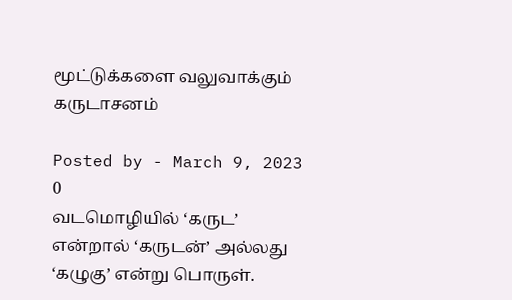மூட்டுக்களை வலுவாக்கும் கருடாசனம்

Posted by - March 9, 2023 0
வடமொழியில் ‘கருட’ என்றால் ‘கருடன்’ அல்லது ‘கழுகு’ என்று பொருள்.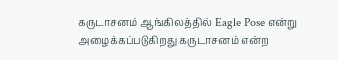கருடாசனம் ஆங்கிலத்தில் Eagle Pose என்று அழைக்கப்படுகிறது கருடாசனம் என்ற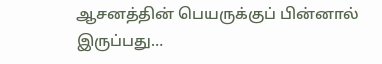ஆசனத்தின் பெயருக்குப் பின்னால் இருப்பது…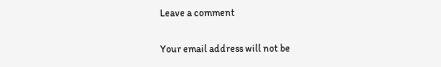Leave a comment

Your email address will not be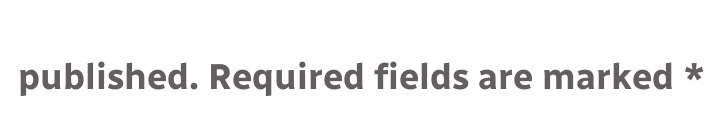published. Required fields are marked *